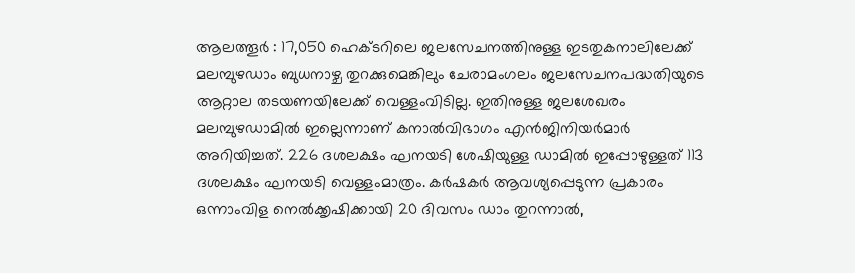ആലത്തൂർ : 17,050 ഹെക്ടറിലെ ജലസേചനത്തിനുള്ള ഇടതുകനാലിലേക്ക് മലമ്പുഴഡാം ബുധനാഴ്ച തുറക്കുമെങ്കിലും ചേരാമംഗലം ജലസേചനപദ്ധതിയുടെ ആറ്റാല തടയണയിലേക്ക് വെള്ളംവിടില്ല. ഇതിനുള്ള ജലശേഖരം മലമ്പുഴഡാമിൽ ഇല്ലെന്നാണ് കനാൽവിഭാഗം എൻജിനിയർമാർ അറിയിച്ചത്. 226 ദശലക്ഷം ഘനയടി ശേഷിയുള്ള ഡാമിൽ ഇപ്പോഴുള്ളത് 113 ദശലക്ഷം ഘനയടി വെള്ളംമാത്രം. കർഷകർ ആവശ്യപ്പെടുന്ന പ്രകാരം ഒന്നാംവിള നെൽക്കൃഷിക്കായി 20 ദിവസം ഡാം തുറന്നാൽ,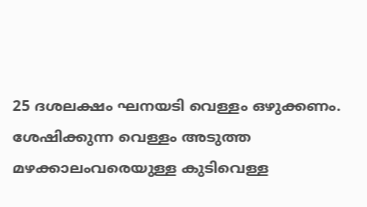25 ദശലക്ഷം ഘനയടി വെള്ളം ഒഴുക്കണം. ശേഷിക്കുന്ന വെള്ളം അടുത്ത മഴക്കാലംവരെയുള്ള കുടിവെള്ള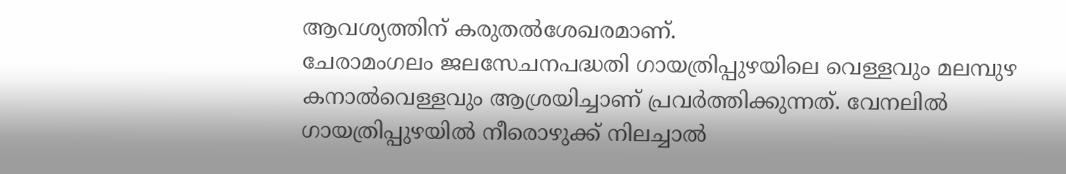ആവശ്യത്തിന് കരുതൽശേഖരമാണ്.
ചേരാമംഗലം ജലസേചനപദ്ധതി ഗായത്രിപ്പുഴയിലെ വെള്ളവും മലമ്പുഴ കനാൽവെള്ളവും ആശ്രയിച്ചാണ് പ്രവർത്തിക്കുന്നത്. വേനലിൽ ഗായത്രിപ്പുഴയിൽ നീരൊഴുക്ക് നിലച്ചാൽ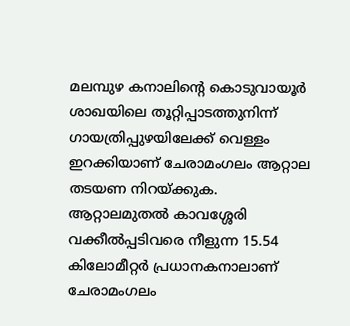മലമ്പുഴ കനാലിന്റെ കൊടുവായൂർ ശാഖയിലെ തൂറ്റിപ്പാടത്തുനിന്ന് ഗായത്രിപ്പുഴയിലേക്ക് വെള്ളം ഇറക്കിയാണ് ചേരാമംഗലം ആറ്റാല തടയണ നിറയ്ക്കുക.
ആറ്റാലമുതൽ കാവശ്ശേരി വക്കീൽപ്പടിവരെ നീളുന്ന 15.54 കിലോമീറ്റർ പ്രധാനകനാലാണ് ചേരാമംഗലം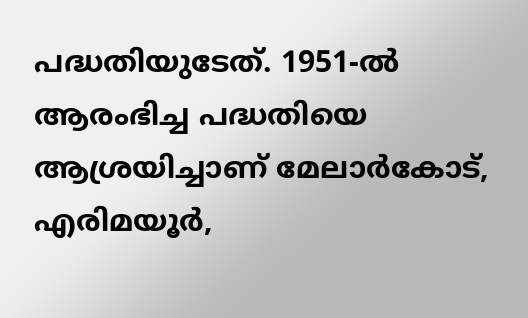പദ്ധതിയുടേത്. 1951-ൽ ആരംഭിച്ച പദ്ധതിയെ ആശ്രയിച്ചാണ് മേലാർകോട്, എരിമയൂർ,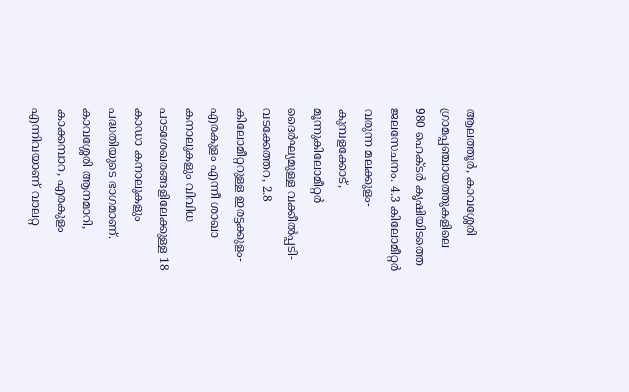ആലത്തൂർ, കാവശ്ശേരി ഗ്രാമപ്പഞ്ചായത്തുകളിലെ 980 ഹെക്ടർ കൃഷിയിടത്തെ ജലസേചനം. 4.3 കിലോമീറ്റർ വരുന്ന മലക്കുളം-കുമ്പളക്കോട്, മൂന്നുകിലോമീറ്റർ ദൈർഘ്യമുള്ള വക്കീൽപ്പടി-വടക്കേത്തറ, 2.8 കിലോമീറ്ററുള്ള ഇരട്ടക്കുളം-എരകുളം എന്നീ ശാഖാ കനാലുകളും വിവിധ പാടശേഖരങ്ങളിലേക്കുള്ള 18 കാഡാ കനാലുകളും പദ്ധതിയുടെ ഭാഗമാണ്. കാവശ്ശേരി ആനമാറി, കാക്കമ്പാറ, എരകുളം എന്നിവയാണ് വാലറ്റ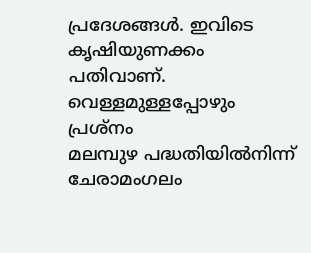പ്രദേശങ്ങൾ. ഇവിടെ കൃഷിയുണക്കം പതിവാണ്.
വെള്ളമുള്ളപ്പോഴും പ്രശ്നം
മലമ്പുഴ പദ്ധതിയിൽനിന്ന് ചേരാമംഗലം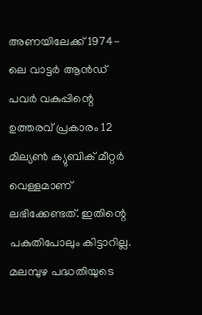അണയിലേക്ക് 1974-ലെ വാട്ടർ ആൻഡ് പവർ വകുപ്പിന്റെ ഉത്തരവ് പ്രകാരം 12 മില്യൺ ക്യുബിക് മീറ്റർ വെള്ളമാണ് ലഭിക്കേണ്ടത്. ഇതിന്റെ പകുതിപോലും കിട്ടാറില്ല. മലമ്പുഴ പദ്ധതിയുടെ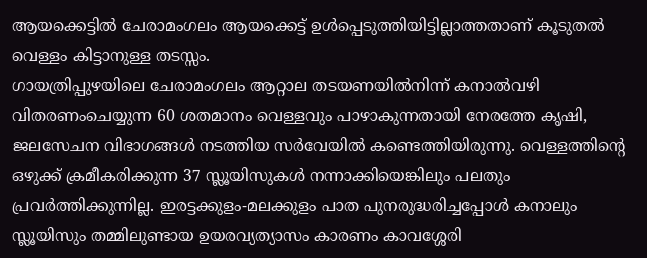ആയക്കെട്ടിൽ ചേരാമംഗലം ആയക്കെട്ട് ഉൾപ്പെടുത്തിയിട്ടില്ലാത്തതാണ് കൂടുതൽ വെള്ളം കിട്ടാനുള്ള തടസ്സം.
ഗായത്രിപ്പുഴയിലെ ചേരാമംഗലം ആറ്റാല തടയണയിൽനിന്ന് കനാൽവഴി വിതരണംചെയ്യുന്ന 60 ശതമാനം വെള്ളവും പാഴാകുന്നതായി നേരത്തേ കൃഷി, ജലസേചന വിഭാഗങ്ങൾ നടത്തിയ സർവേയിൽ കണ്ടെത്തിയിരുന്നു. വെള്ളത്തിന്റെ ഒഴുക്ക് ക്രമീകരിക്കുന്ന 37 സ്ലൂയിസുകൾ നന്നാക്കിയെങ്കിലും പലതും പ്രവർത്തിക്കുന്നില്ല. ഇരട്ടക്കുളം-മലക്കുളം പാത പുനരുദ്ധരിച്ചപ്പോൾ കനാലും സ്ലൂയിസും തമ്മിലുണ്ടായ ഉയരവ്യത്യാസം കാരണം കാവശ്ശേരി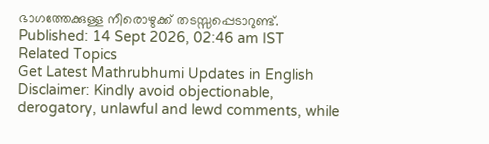ഭാഗത്തേക്കുള്ള നീരൊഴുക്ക് തടസ്സപ്പെടാറുണ്ട്.
Published: 14 Sept 2026, 02:46 am IST
Related Topics
Get Latest Mathrubhumi Updates in English
Disclaimer: Kindly avoid objectionable, derogatory, unlawful and lewd comments, while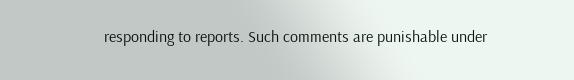responding to reports. Such comments are punishable under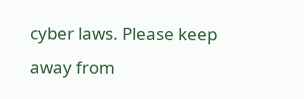cyber laws. Please keep away from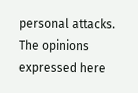personal attacks. The opinions expressed here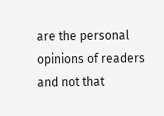are the personal opinions of readers and not that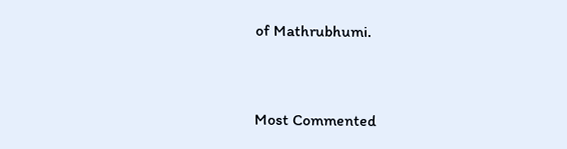of Mathrubhumi.



Most Commented